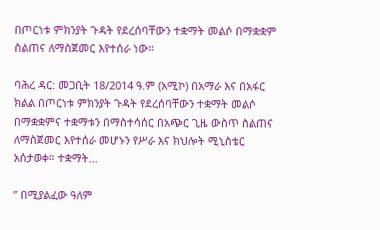በጦርነቱ ምክንያት ጉዳት የደረሰባቸውን ተቋማት መልሶ በማቋቋም ስልጠና ለማስጀመር እየተሰራ ነው።

ባሕረ ዳር: መጋቢት 18/2014 ዓ.ም (አሚኮ) በአማራ እና በአፋር ክልል በጦርነቱ ምክንያት ጉዳት የደረሰባቸውን ተቋማት መልሶ በማቋቋምና ተቋማቱን በማስተሳሰር በአጭር ጊዜ ውስጥ ስልጠና ለማስጀመር እየተሰራ መሆኑን የሥራ እና ክህሎት ሚኒስቴር አሰታወቀ። ተቋማት...

ʺ በሚያልፈው ዓለም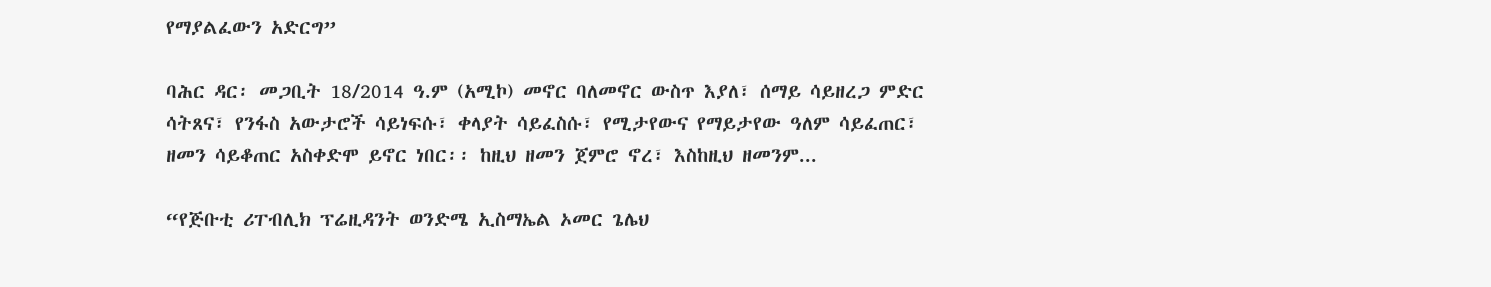የማያልፈውን አድርግ”

ባሕር ዳር፡ መጋቢት 18/2014 ዓ.ም (አሚኮ) መኖር ባለመኖር ውስጥ እያለ፣ ሰማይ ሳይዘረጋ ምድር ሳትጸና፣ የንፋስ አውታሮች ሳይነፍሱ፣ ቀላያት ሳይፈስሱ፣ የሚታየውና የማይታየው ዓለም ሳይፈጠር፣ ዘመን ሳይቆጠር አስቀድሞ ይኖር ነበር፡፡ ከዚህ ዘመን ጀምሮ ኖረ፣ እስከዚህ ዘመንም...

“የጅቡቲ ሪፐብሊክ ፕሬዚዳንት ወንድሜ ኢስማኤል ኦመር ጌሌህ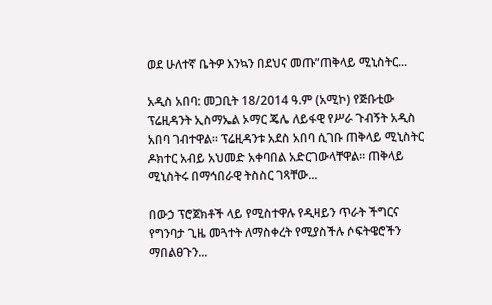ወደ ሁለተኛ ቤትዎ እንኳን በደህና መጡ”ጠቅላይ ሚኒስትር...

አዲስ አበባ: መጋቢት 18/2014 ዓ.ም (አሚኮ) የጅቡቲው ፕሬዚዳንት ኢስማኤል ኦማር ጄሌ ለይፋዊ የሥራ ጉብኝት አዲስ አበባ ገብተዋል። ፕሬዚዳንቱ አደስ አበባ ሲገቡ ጠቅላይ ሚኒስትር ዶክተር አብይ አህመድ አቀባበል አድርገውላቸዋል። ጠቅላይ ሚኒስትሩ በማኅበራዊ ትስስር ገጻቸው...

በውኃ ፕሮጀክቶች ላይ የሚስተዋሉ የዲዛይን ጥራት ችግርና የግንባታ ጊዜ መጓተት ለማስቀረት የሚያስችሉ ሶፍትዌሮችን ማበልፀጉን...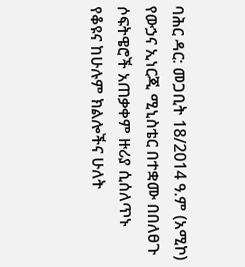ባሕር ዳር: መጋቢት 18/2014 ዓ.ም (አሚኮ) የውኃና ኢነርጂ ሚኒስቴር በተቋሙ በበለፀጉ ሶፍትዌሮች አጠቃቀም ዙሪያ ሲሰለጥኑ የቆዩና ከሁሉም ክልሎችና ሁለት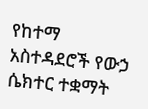የከተማ አስተዳደሮች የውኃ ሴክተር ተቋማት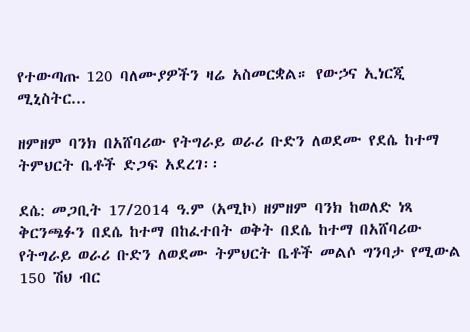የተውጣጡ 120 ባለሙያዎችን ዛሬ አስመርቋል። የውኃና ኢነርጂ ሚኒስትር...

ዘምዘም ባንክ በአሸባሪው የትግራይ ወራሪ ቡድን ለወደሙ የደሴ ከተማ ትምህርት ቤቶች ድጋፍ አደረገ፡፡

ደሴ: መጋቢት 17/2014 ዓ.ም (አሚኮ) ዘምዘም ባንክ ከወለድ ነጻ ቅርንጫፉን በደሴ ከተማ በከፈተበት ወቅት በደሴ ከተማ በአሸባሪው የትግራይ ወራሪ ቡድን ለወደሙ ትምህርት ቤቶች መልሶ ግንባታ የሚውል 150 ሽህ ብር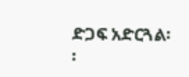ድጋፍ አድርጓል፡፡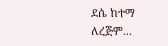ደሴ ከተማ ለረጅም...